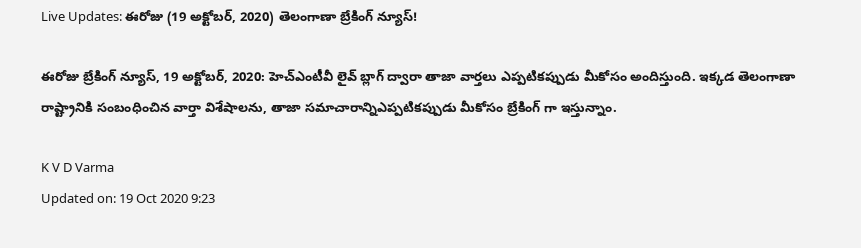Live Updates: ఈరోజు (19 అక్టోబర్, 2020) తెలంగాణా బ్రేకింగ్ న్యూస్!

ఈరోజు బ్రేకింగ్ న్యూస్, 19 అక్టోబర్, 2020: హెచ్ఎంటీవీ లైవ్ బ్లాగ్ ద్వారా తాజా వార్తలు ఎప్పటికప్పుడు మీకోసం అందిస్తుంది. ఇక్కడ తెలంగాణా రాష్ట్రానికి సంబంధించిన వార్తా విశేషాలను, తాజా సమాచారాన్నిఎప్పటికప్పుడు మీకోసం బ్రేకింగ్ గా ఇస్తున్నాం.

K V D Varma
Updated on: 19 Oct 2020 9:23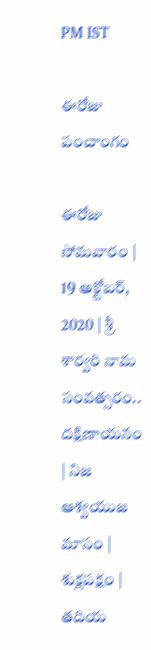PM IST

ఈరోజు పంచాంగం

ఈరోజు సోమవారం | 19 అక్టోబర్, 2020 | శ్రీ శార్వరి నామ సంవత్సరం.. దక్షిణాయనం | నిజ ఆశ్వయుజ మాసం | శుక్లపక్షం | తదియ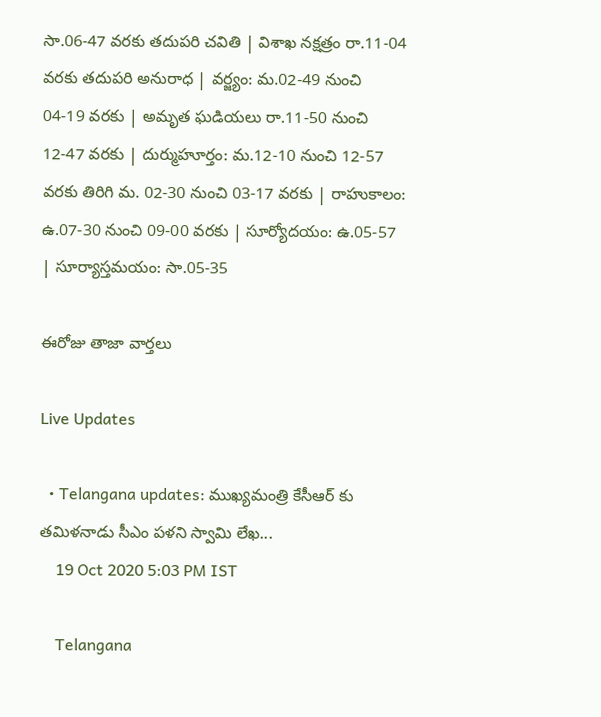సా.06-47 వరకు తదుపరి చవితి | విశాఖ నక్షత్రం రా.11-04 వరకు తదుపరి అనురాధ | వర్జ్యం: మ.02-49 నుంచి 04-19 వరకు | అమృత ఘడియలు రా.11-50 నుంచి 12-47 వరకు | దుర్ముహూర్తం: మ.12-10 నుంచి 12-57 వరకు తిరిగి మ. 02-30 నుంచి 03-17 వరకు | రాహుకాలం: ఉ.07-30 నుంచి 09-00 వరకు | సూర్యోదయం: ఉ.05-57 | సూర్యాస్తమయం: సా.05-35

ఈరోజు తాజా వార్తలు

Live Updates

  • Telangana updates: ముఖ్యమంత్రి కేసీఆర్ కు తమిళనాడు సీఎం పళని స్వామి లేఖ...
    19 Oct 2020 5:03 PM IST

    Telangana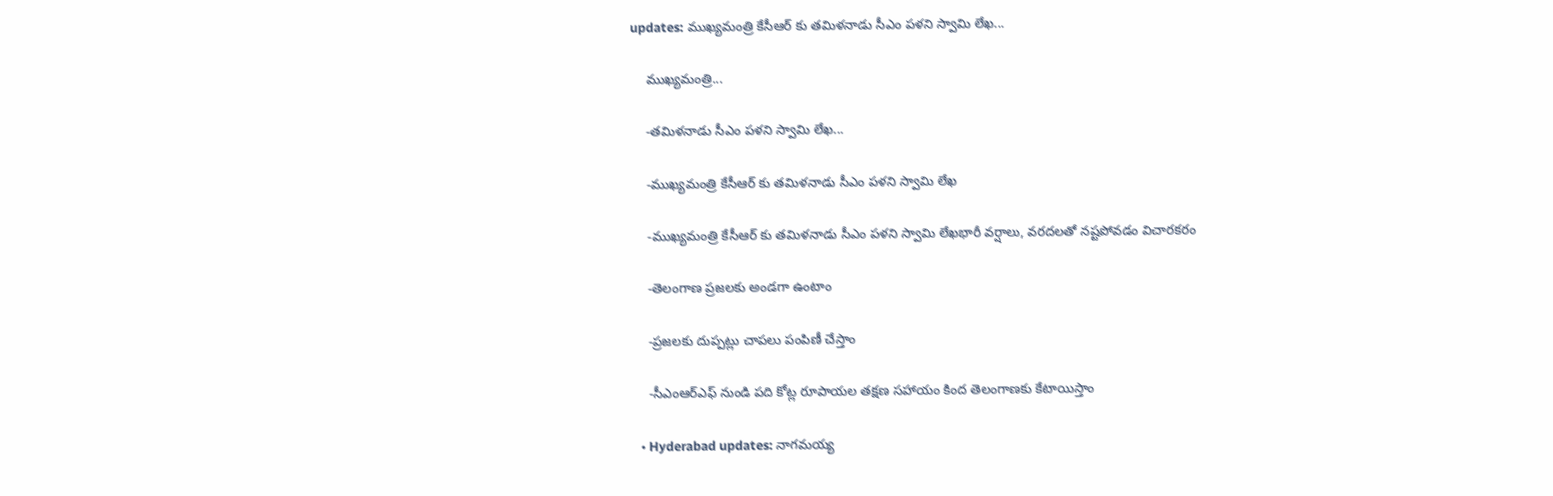updates: ముఖ్యమంత్రి కేసీఆర్ కు తమిళనాడు సీఎం పళని స్వామి లేఖ...

    ముఖ్యమంత్రి...

    -తమిళనాడు సీఎం పళని స్వామి లేఖ...

    -ముఖ్యమంత్రి కేసీఆర్ కు తమిళనాడు సీఎం పళని స్వామి లేఖ

    -ముఖ్యమంత్రి కేసీఆర్ కు తమిళనాడు సీఎం పళని స్వామి లేఖభారీ వర్షాలు, వరదలతో నష్టపోవడం విచారకరం

    -తెలంగాణ ప్రజలకు అండగా ఉంటాం

    -ప్రజలకు దుప్పట్లు చాపలు పంపిణీ చేస్తాం

    -సీఎంఆర్ఎఫ్ నుండి పది కోట్ల రూపాయల తక్షణ సహాయం కింద తెలంగాణకు కేటాయిస్తాం

  • Hyderabad updates: నాగమయ్య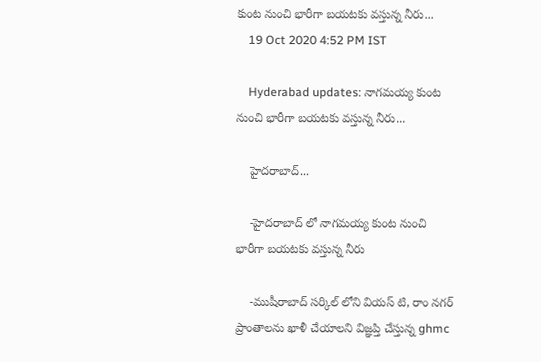కుంట నుంచి భారీగా బయటకు వస్తున్న నీరు...
    19 Oct 2020 4:52 PM IST

    Hyderabad updates: నాగమయ్య కుంట నుంచి భారీగా బయటకు వస్తున్న నీరు...

    హైదరాబాద్...

    -హైదరాబాద్ లో నాగమయ్య కుంట నుంచి భారీగా బయటకు వస్తున్న నీరు

    -ముషీరాబాద్ సర్కిల్ లోని వియస్ టి, రాం నగర్ ప్రాంతాలను ఖాళీ చేయాలని విజ్ఞప్తి చేస్తున్న ghmc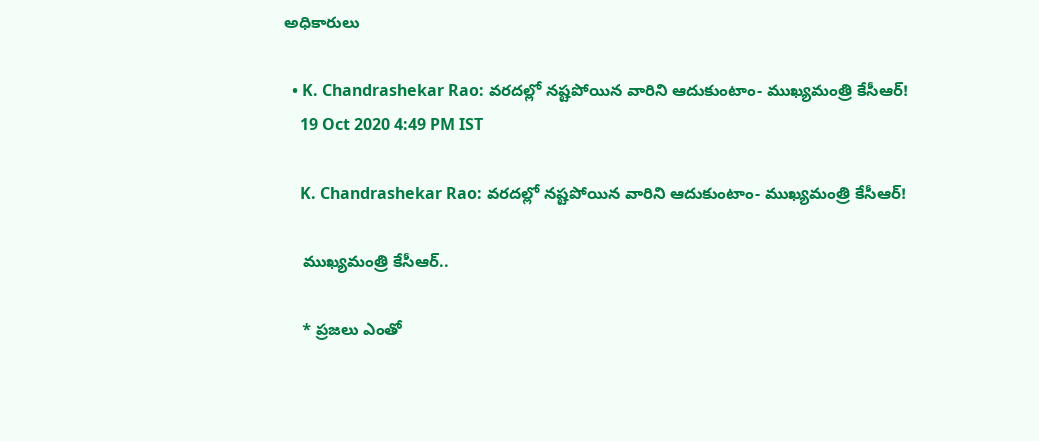అధికారులు

  • K. Chandrashekar Rao: వరదల్లో నష్టపోయిన వారిని ఆదుకుంటాం- ముఖ్యమంత్రి కేసీఆర్!
    19 Oct 2020 4:49 PM IST

    K. Chandrashekar Rao: వరదల్లో నష్టపోయిన వారిని ఆదుకుంటాం- ముఖ్యమంత్రి కేసీఆర్!

    ముఖ్యమంత్రి కేసీఆర్..

    * ప్రజలు ఎంతో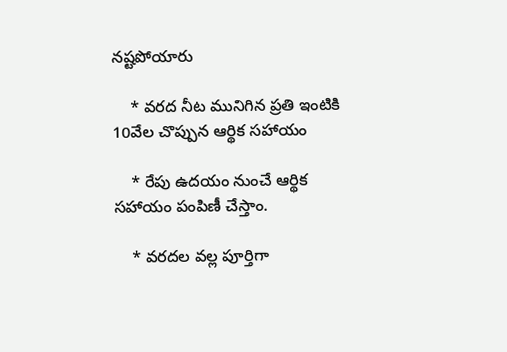నష్టపోయారు

    * వరద నీట మునిగిన ప్రతి ఇంటికి 10వేల చొప్పున ఆర్థిక సహాయం

    * రేపు ఉదయం నుంచే ఆర్థిక సహాయం పంపిణీ చేస్తాం.

    * వరదల వల్ల పూర్తిగా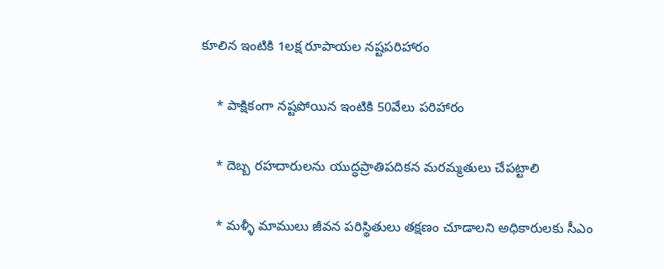కూలిన ఇంటికి 1లక్ష రూపాయల నష్టపరిహారం

    * పాక్షికంగా నష్టపోయిన ఇంటికి 50వేలు పరిహారం

    * దెబ్బ రహదారులను యుద్ధప్రాతిపదికన మరమ్మతులు చేపట్టాలి

    * మళ్ళీ మాములు జీవన పరిస్థితులు తక్షణం చూడాలని అధికారులకు సీఎం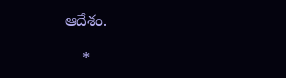ఆదేశం.

    *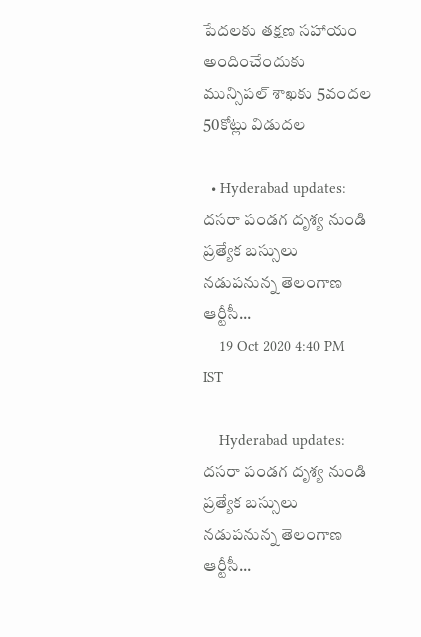పేదలకు తక్షణ సహాయం అందించేందుకు మున్సిపల్ శాఖకు 5వందల 50కోట్లు విడుదల

  • Hyderabad updates: దసరా పండగ దృశ్య నుండి  ప్రత్యేక బస్సులు నడుపనున్న తెలంగాణ ఆర్టీసీ...
    19 Oct 2020 4:40 PM IST

    Hyderabad updates: దసరా పండగ దృశ్య నుండి ప్రత్యేక బస్సులు నడుపనున్న తెలంగాణ ఆర్టీసీ...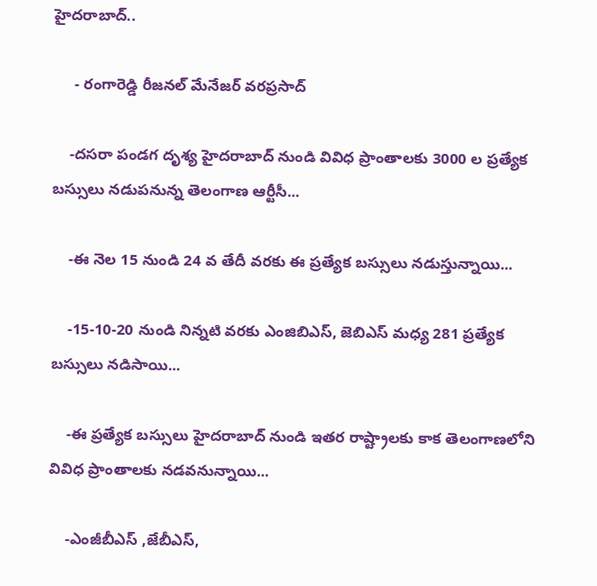హైదరాబాద్..

     - రంగారెడ్డి రీజనల్ మేనేజర్ వరప్రసాద్

    -దసరా పండగ దృశ్య హైదరాబాద్ నుండి వివిధ ప్రాంతాలకు 3000 ల ప్రత్యేక బస్సులు నడుపనున్న తెలంగాణ ఆర్టీసీ...

    -ఈ నెల 15 నుండి 24 వ తేదీ వరకు ఈ ప్రత్యేక బస్సులు నడుస్తున్నాయి...

    -15-10-20 నుండి నిన్నటి వరకు ఎంజిబిఎస్, జెబిఎస్ మధ్య 281 ప్రత్యేక బస్సులు నడిసాయి...

    -ఈ ప్రత్యేక బస్సులు హైదరాబాద్ నుండి ఇతర రాష్ట్రాలకు కాక తెలంగాణలోని వివిధ ప్రాంతాలకు నడవనున్నాయి...

    -ఎంజీబీఎస్ ,జేబీఎస్,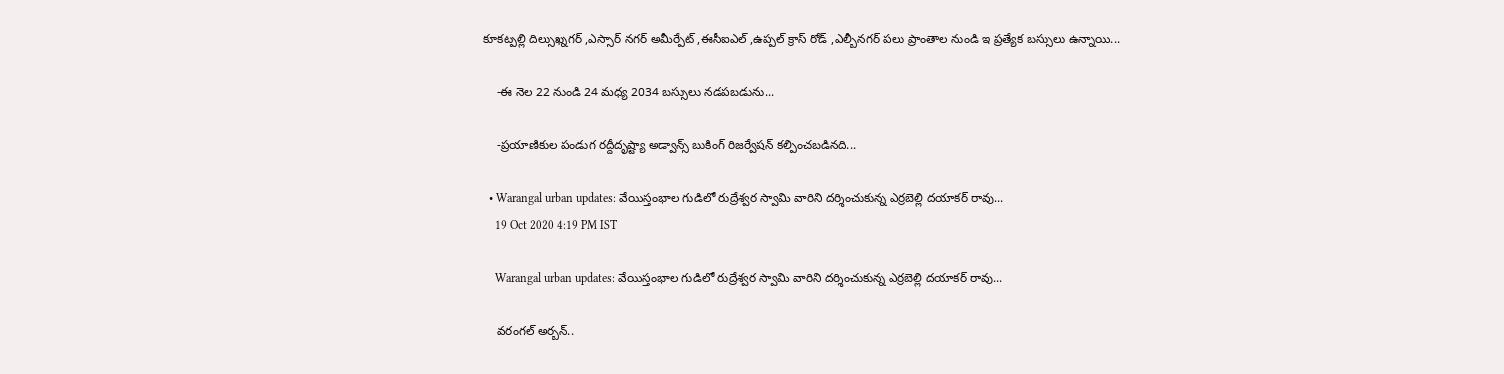కూకట్పల్లి దిల్సుఖ్నగర్ ,ఎస్సార్ నగర్ అమీర్పేట్ ,ఈసీఐఎల్ ,ఉప్పల్ క్రాస్ రోడ్ ,ఎల్బీనగర్ పలు ప్రాంతాల నుండి ఇ ప్రత్యేక బస్సులు ఉన్నాయి...

    -ఈ నెల 22 నుండి 24 మధ్య 2034 బస్సులు నడపబడును...

    -ప్రయాణికుల పండుగ రద్దీదృష్ట్యా అడ్వాన్స్ బుకింగ్ రిజర్వేషన్ కల్పించబడినది...

  • Warangal urban updates: వేయిస్తంభాల గుడిలో రుద్రేశ్వర స్వామి వారిని దర్శించుకున్న ఎర్రబెల్లి దయాకర్ రావు...
    19 Oct 2020 4:19 PM IST

    Warangal urban updates: వేయిస్తంభాల గుడిలో రుద్రేశ్వర స్వామి వారిని దర్శించుకున్న ఎర్రబెల్లి దయాకర్ రావు...

    వ‌రంగ‌ల్ అర్బన్..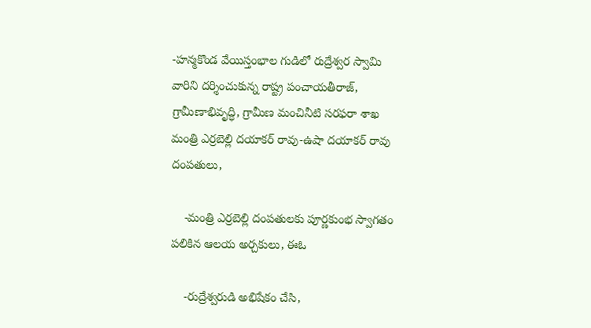-హన్మకొండ వేయిస్తంభాల గుడిలో రుద్రేశ్వర స్వామి వారిని దర్శించుకున్న రాష్ట్ర పంచాయతీరాజ్, గ్రామీణాభివృద్ధి, గ్రామీణ మంచినీటి స‌ర‌ఫ‌రా శాఖ మంత్రి ఎర్రబెల్లి దయాకర్ రావు-ఉషా దయాకర్ రావు దంపతులు,

    -మంత్రి ఎర్రబెల్లి దంపతులకు పూర్ణకుంభ స్వాగతం పలికిన ఆలయ అర్చకులు, ఈఓ

    -రుద్రేశ్వరుడి అభిషేకం చేసి,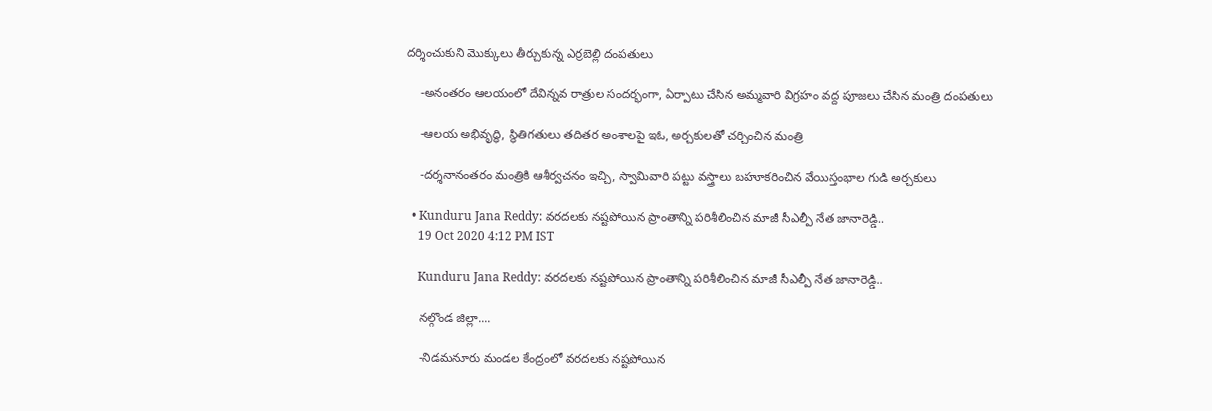ద‌ర్శించుకుని మొక్కులు తీర్చుకున్న ఎర్ర‌బెల్లి దంప‌తులు

    -అనంత‌రం ఆల‌యంలో దేవిన్న‌వ రాత్రుల సంద‌ర్భంగా, ఏర్పాటు చేసిన అమ్మ‌వారి విగ్ర‌హం వ‌ద్ద పూజ‌లు చేసిన మంత్రి దంప‌తులు

    -ఆల‌య అభివృద్ధి, స్థితిగ‌తులు త‌దిత‌ర అంశాల‌పై ఇఓ, అర్చ‌కుల‌తో చ‌ర్చించిన మంత్రి

    -ద‌ర్శ‌నానంత‌రం మంత్రికి ఆశీర్వ‌చ‌నం ఇచ్చి, స్వామివారి ప‌ట్టు వ‌స్త్రాలు బ‌హూక‌రించిన వేయిస్తంభాల గుడి అర్చ‌కులు

  • Kunduru Jana Reddy: వరదలకు నష్టపోయిన ప్రాంతాన్ని పరిశీలించిన మాజీ సీఎల్పీ నేత జానారెడ్డి..
    19 Oct 2020 4:12 PM IST

    Kunduru Jana Reddy: వరదలకు నష్టపోయిన ప్రాంతాన్ని పరిశీలించిన మాజీ సీఎల్పీ నేత జానారెడ్డి..

    నల్గొండ జిల్లా....

    -నిడమనూరు మండల కేంద్రంలో వరదలకు నష్టపోయిన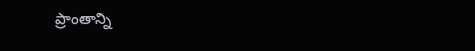ప్రాంతాన్ని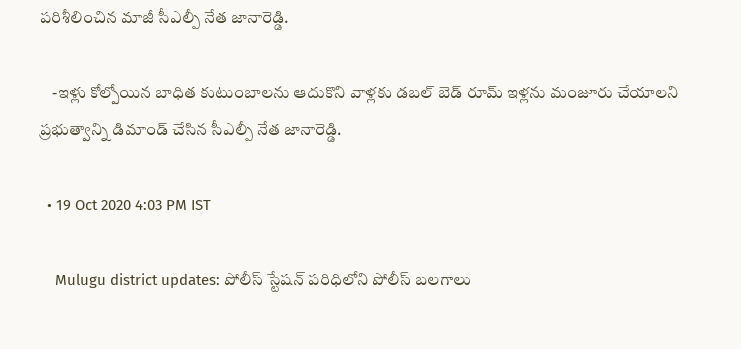పరిశీలించిన మాజీ సీఎల్పీ నేత జానారెడ్డి.

    -ఇళ్లు కోల్పోయిన బాధిత కుటుంబాలను ఆదుకొని వాళ్లకు డబల్ బెడ్ రూమ్ ఇళ్లను మంజూరు చేయాలని ప్రభుత్వాన్ని డిమాండ్ చేసిన సీఎల్పీ నేత జానారెడ్డి.

  • 19 Oct 2020 4:03 PM IST

    Mulugu district updates: పోలీస్ స్టేషన్ పరిధిలోని పోలీస్ బలగాలు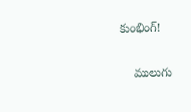కుంభింగ్!

    ములుగు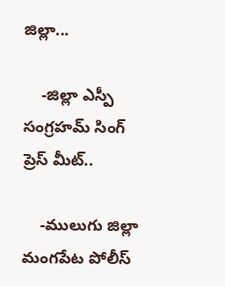జిల్లా...

    -జిల్లా ఎస్పీ సంగ్రహమ్ సింగ్ ప్రెస్ మీట్..

    -ములుగు జిల్లా మంగపేట పోలీస్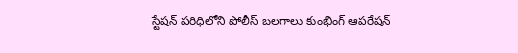స్టేషన్ పరిధిలోని పోలీస్ బలగాలు కుంభింగ్ ఆపరేషన్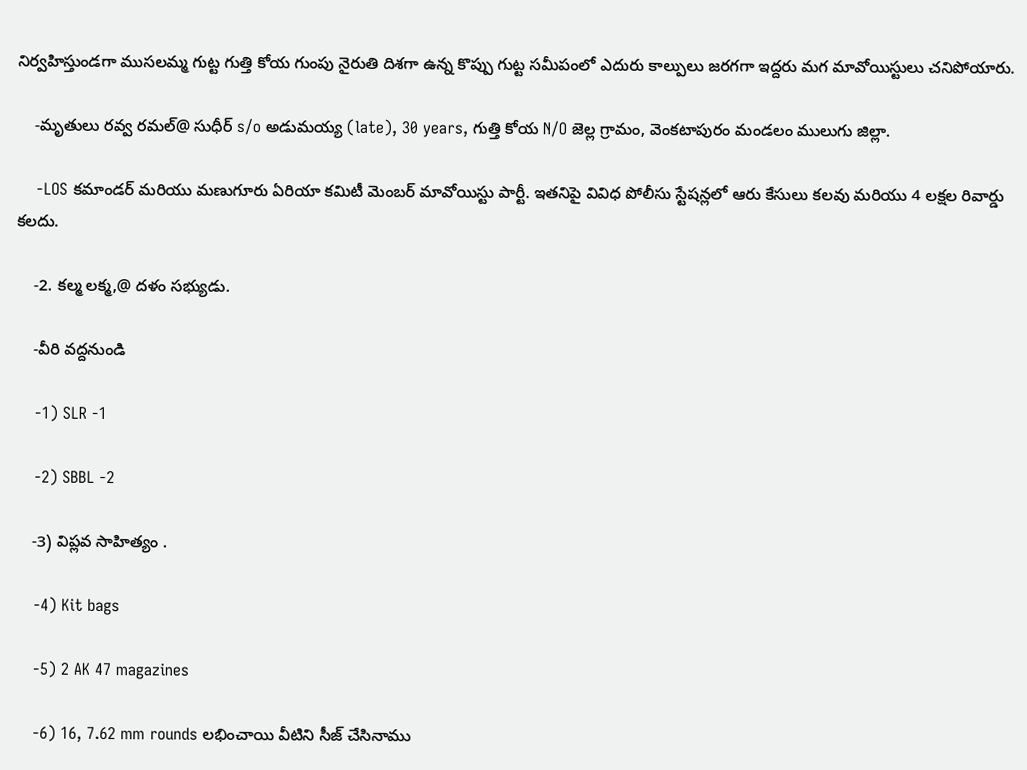నిర్వహిస్తుండగా ముసలమ్మ గుట్ట గుత్తి కోయ గుంపు నైరుతి దిశగా ఉన్న కొప్పు గుట్ట సమీపంలో ఎదురు కాల్పులు జరగగా ఇద్దరు మగ మావోయిస్టులు చనిపోయారు.

    -మృతులు రవ్వ రమల్@ సుధీర్ s/o అడుమయ్య (late), 30 years, గుత్తి కోయ N/O జెల్ల గ్రామం, వెంకటాపురం మండలం ములుగు జిల్లా.

    -LOS కమాండర్ మరియు మణుగూరు ఏరియా కమిటీ మెంబర్ మావోయిస్టు పార్టీ. ఇతనిపై వివిధ పోలీసు స్టేషన్లలో ఆరు కేసులు కలవు మరియు 4 లక్షల రివార్డు కలదు.

    -2. కల్మ లక్మ,@ దళం సభ్యుడు.

    -వీరి వద్దనుండి

    -1) SLR -1

    -2) SBBL -2

    -3) విప్లవ సాహిత్యం .

    -4) Kit bags

    -5) 2 AK 47 magazines

    -6) 16, 7.62 mm rounds లభించాయి వీటిని సీజ్ చేసినాము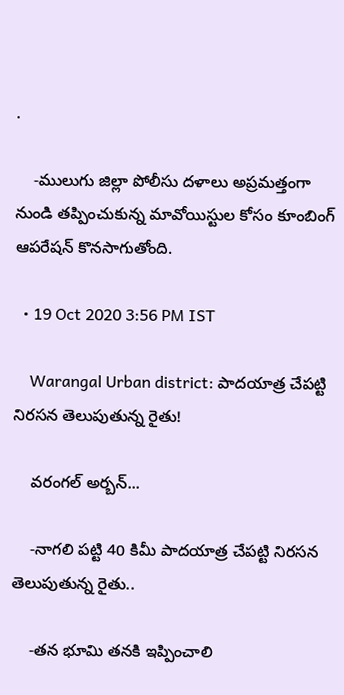.

    -ములుగు జిల్లా పోలీసు దళాలు అప్రమత్తంగా నుండి తప్పించుకున్న మావోయిస్టుల కోసం కూంబింగ్ ఆపరేషన్ కొనసాగుతోంది.

  • 19 Oct 2020 3:56 PM IST

    Warangal Urban district: పాదయాత్ర చేపట్టి నిరసన తెలుపుతున్న రైతు!

    వరంగల్ అర్బన్...

    -నాగలి పట్టి 40 కిమీ పాదయాత్ర చేపట్టి నిరసన తెలుపుతున్న రైతు..

    -తన భూమి తనకి ఇప్పించాలి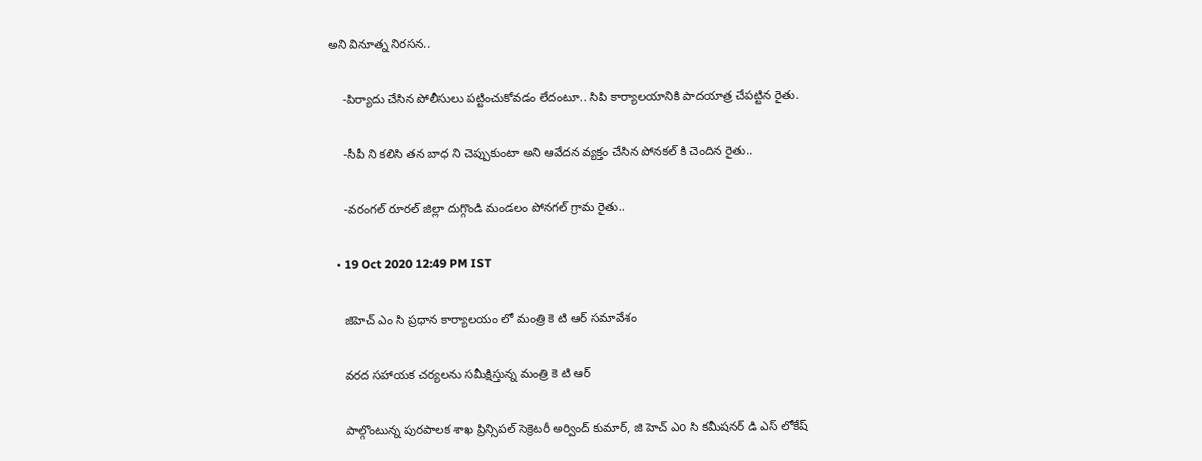అని వినూత్న నిరసన..

    -పిర్యాదు చేసిన పోలీసులు పట్టించుకోవడం లేదంటూ.. సిపి కార్యాలయానికి పాదయాత్ర చేపట్టిన రైతు.

    -సీపీ ని కలిసి తన బాధ ని చెప్పుకుంటా అని ఆవేదన వ్యక్తం చేసిన పోనకల్ కి చెందిన రైతు..

    -వరంగల్ రూరల్ జిల్లా దుగ్గొండి మండలం పోనగల్ గ్రామ రైతు..

  • 19 Oct 2020 12:49 PM IST

    జిహెచ్ ఎం సి ప్రధాన కార్యాలయం లో మంత్రి కె టి ఆర్ సమావేశం

    వరద సహాయక చర్యలను సమీక్షిస్తున్న మంత్రి కె టి ఆర్

    పాల్గొంటున్న పురపాలక శాఖ ప్రిన్సిపల్ సెక్రెటరీ అర్వింద్ కుమార్, జి హెచ్ ఎo సి కమీషనర్ డి ఎస్ లోకేష్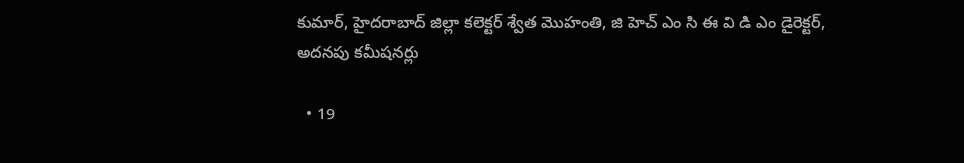కుమార్, హైదరాబాద్ జిల్లా కలెక్టర్ శ్వేత మొహంతి, జి హెచ్ ఎం సి ఈ వి డి ఎం డైరెక్టర్, అదనపు కమీషనర్లు

  • 19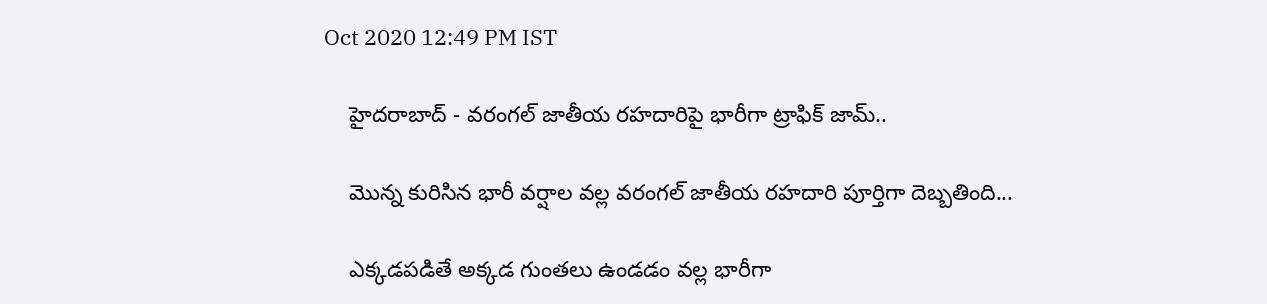Oct 2020 12:49 PM IST

    హైదరాబాద్ - వరంగల్ జాతీయ రహదారిపై భారీగా ట్రాఫిక్ జామ్..

    మొన్న కురిసిన భారీ వర్షాల వల్ల వరంగల్ జాతీయ రహదారి పూర్తిగా దెబ్బతింది...

    ఎక్కడపడితే అక్కడ గుంతలు ఉండడం వల్ల భారీగా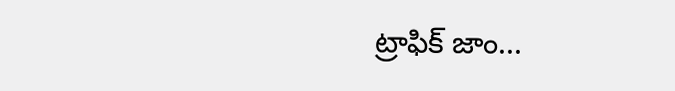ట్రాఫిక్ జాం...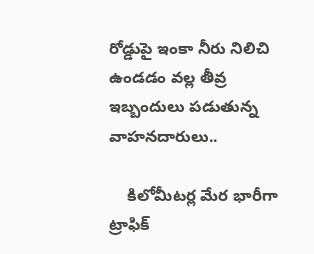రోడ్డుపై ఇంకా నీరు నిలిచి ఉండడం వల్ల తీవ్ర ఇబ్బందులు పడుతున్న వాహనదారులు..

    కిలోమీటర్ల మేర భారీగా ట్రాఫిక్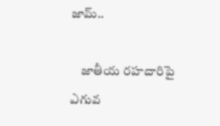జామ్..

    జాతీయ రహదారిపై ఎగువ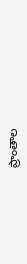ప్రాంతాల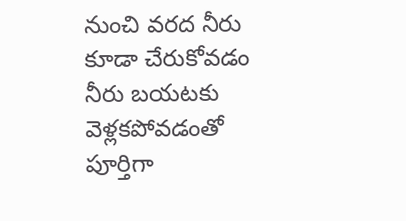నుంచి వరద నీరు కూడా చేరుకోవడం నీరు బయటకు వెళ్లకపోవడంతో పూర్తిగా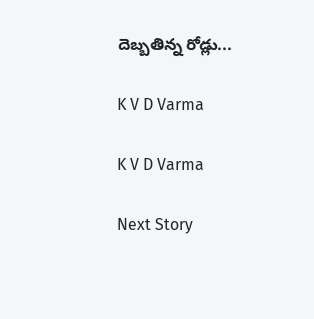దెబ్బతిన్న రోడ్లు...

K V D Varma

K V D Varma

Next Story